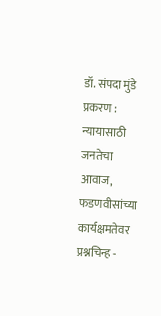डॉ. संपदा मुंडे प्रकरण : न्यायासाठी जनतेचा आवाज, फडणवीसांच्या कार्यक्षमतेवर प्रश्नचिन्ह -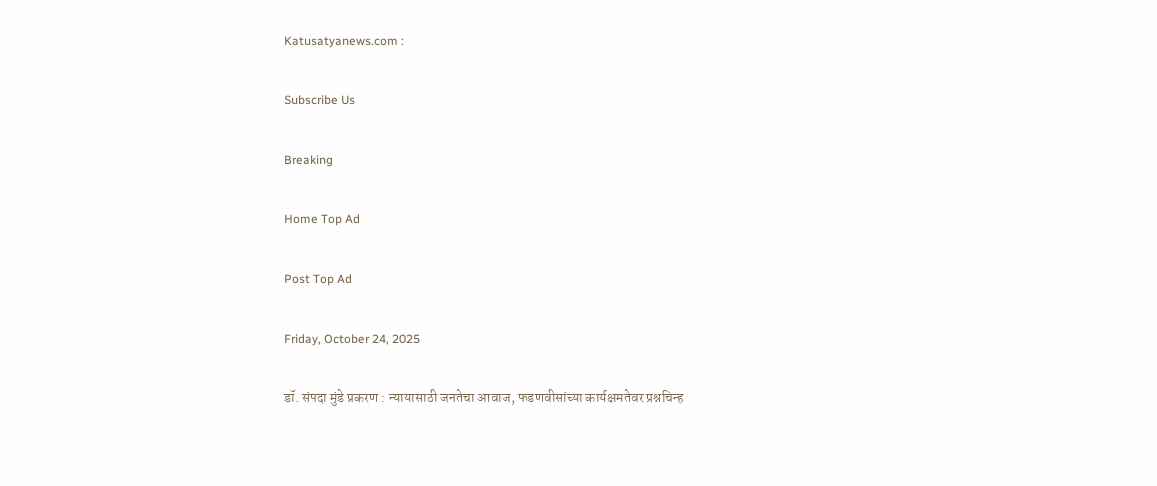Katusatyanews.com :

Subscribe Us

Breaking

Home Top Ad

Post Top Ad

Friday, October 24, 2025

डॉ. संपदा मुंडे प्रकरण : न्यायासाठी जनतेचा आवाज, फडणवीसांच्या कार्यक्षमतेवर प्रश्नचिन्ह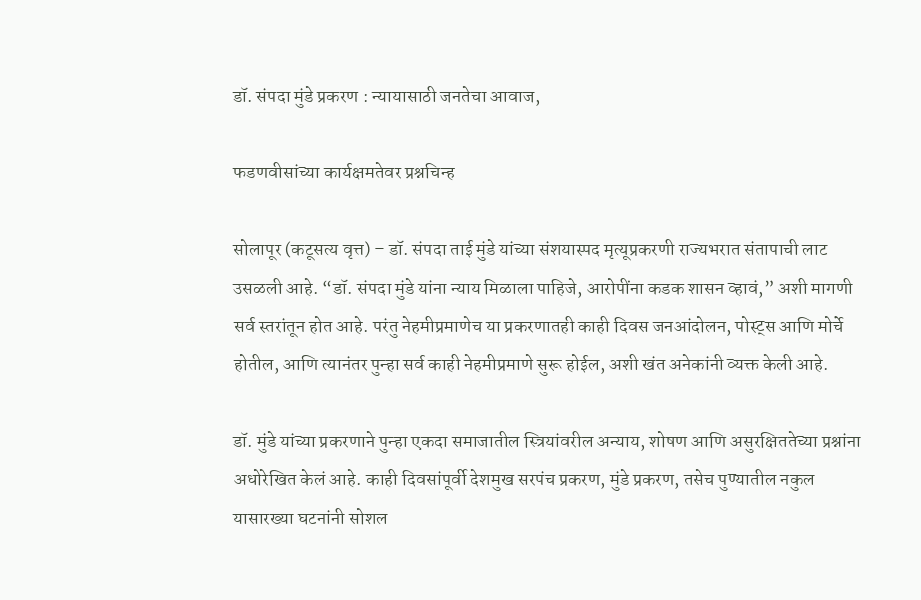डॉ. संपदा मुंडे प्रकरण : न्यायासाठी जनतेचा आवाज,

फडणवीसांच्या कार्यक्षमतेवर प्रश्नचिन्ह

सोलापूर (कटूसत्य वृत्त) – डॉ. संपदा ताई मुंडे यांच्या संशयास्पद मृत्यूप्रकरणी राज्यभरात संतापाची लाट उसळली आहे. “डॉ. संपदा मुंडे यांना न्याय मिळाला पाहिजे, आरोपींना कडक शासन व्हावं,” अशी मागणी सर्व स्तरांतून होत आहे. परंतु नेहमीप्रमाणेच या प्रकरणातही काही दिवस जनआंदोलन, पोस्ट्स आणि मोर्चे होतील, आणि त्यानंतर पुन्हा सर्व काही नेहमीप्रमाणे सुरू होईल, अशी खंत अनेकांनी व्यक्त केली आहे.

डॉ. मुंडे यांच्या प्रकरणाने पुन्हा एकदा समाजातील स्त्रियांवरील अन्याय, शोषण आणि असुरक्षिततेच्या प्रश्नांना अधोरेखित केलं आहे. काही दिवसांपूर्वी देशमुख सरपंच प्रकरण, मुंडे प्रकरण, तसेच पुण्यातील नकुल यासारख्या घटनांनी सोशल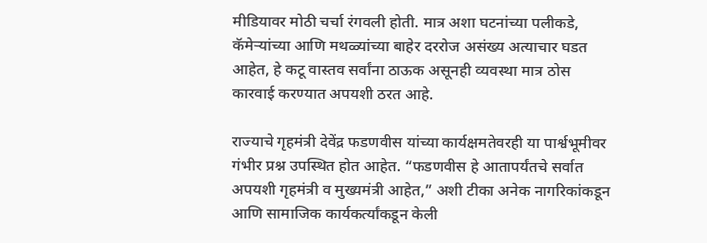मीडियावर मोठी चर्चा रंगवली होती. मात्र अशा घटनांच्या पलीकडे, कॅमेऱ्यांच्या आणि मथळ्यांच्या बाहेर दररोज असंख्य अत्याचार घडत आहेत, हे कटू वास्तव सर्वांना ठाऊक असूनही व्यवस्था मात्र ठोस कारवाई करण्यात अपयशी ठरत आहे.

राज्याचे गृहमंत्री देवेंद्र फडणवीस यांच्या कार्यक्षमतेवरही या पार्श्वभूमीवर गंभीर प्रश्न उपस्थित होत आहेत. “फडणवीस हे आतापर्यंतचे सर्वात अपयशी गृहमंत्री व मुख्यमंत्री आहेत,” अशी टीका अनेक नागरिकांकडून आणि सामाजिक कार्यकर्त्यांकडून केली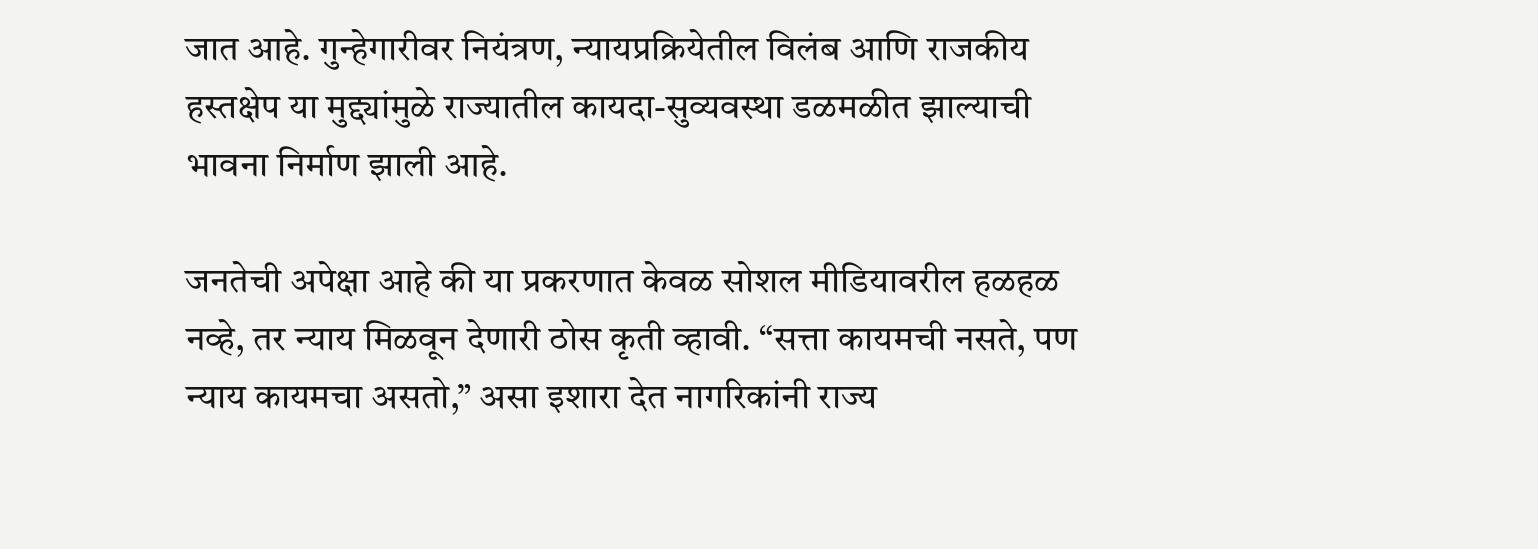जात आहे. गुन्हेगारीवर नियंत्रण, न्यायप्रक्रियेतील विलंब आणि राजकीय हस्तक्षेप या मुद्द्यांमुळे राज्यातील कायदा-सुव्यवस्था डळमळीत झाल्याची भावना निर्माण झाली आहे.

जनतेची अपेक्षा आहे की या प्रकरणात केवळ सोशल मीडियावरील हळहळ नव्हे, तर न्याय मिळवून देणारी ठोस कृती व्हावी. “सत्ता कायमची नसते, पण न्याय कायमचा असतो,” असा इशारा देत नागरिकांनी राज्य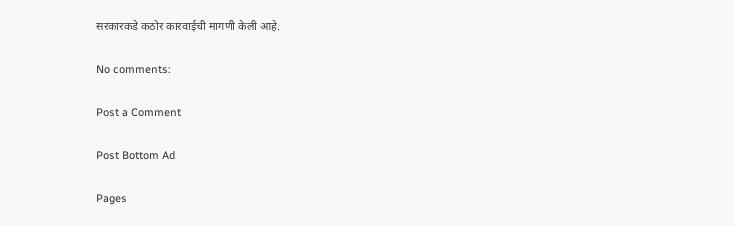सरकारकडे कठोर कारवाईची मागणी केली आहे.

No comments:

Post a Comment

Post Bottom Ad

Pages